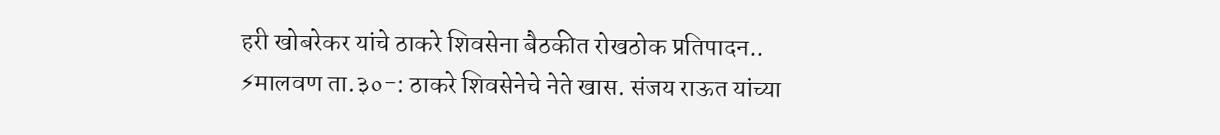हरी खोबरेकर यांचे ठाकरे शिवसेना बैठकीत रोखठोक प्रतिपादन..
⚡मालवण ता.३०-: ठाकरे शिवसेनेचे नेते खास. संजय राऊत यांच्या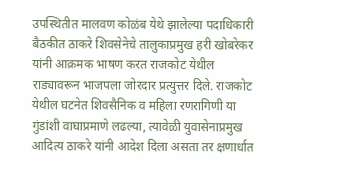उपस्थितीत मालवण कोळंब येथे झालेल्या पदाधिकारी बैठकीत ठाकरे शिवसेनेचे तालुकाप्रमुख हरी खोबरेकर यांनी आक्रमक भाषण करत राजकोट येथील राड्यावरून भाजपला जोरदार प्रत्युत्तर दिले. राजकोट येथील घटनेत शिवसैनिक व महिला रणरागिणी या गुंडांशी वाघाप्रमाणे लढल्या, त्यावेळी युवासेनाप्रमुख आदित्य ठाकरे यांनी आदेश दिला असता तर क्षणार्धात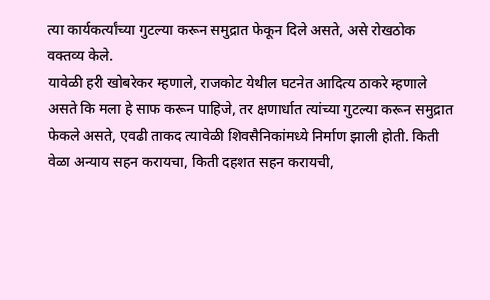त्या कार्यकर्त्यांच्या गुटल्या करून समुद्रात फेकून दिले असते, असे रोखठोक वक्तव्य केले.
यावेळी हरी खोबरेकर म्हणाले, राजकोट येथील घटनेत आदित्य ठाकरे म्हणाले असते कि मला हे साफ करून पाहिजे, तर क्षणार्धात त्यांच्या गुटल्या करून समुद्रात फेकले असते, एवढी ताकद त्यावेळी शिवसैनिकांमध्ये निर्माण झाली होती. किती वेळा अन्याय सहन करायचा, किती दहशत सहन करायची,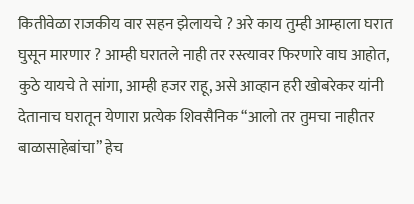कितीवेळा राजकीय वार सहन झेलायचे ? अरे काय तुम्ही आम्हाला घरात घुसून मारणार ? आम्ही घरातले नाही तर रस्त्यावर फिरणारे वाघ आहोत, कुठे यायचे ते सांगा, आम्ही हजर राहू, असे आव्हान हरी खोबरेकर यांनी देतानाच घरातून येणारा प्रत्येक शिवसैनिक “आलो तर तुमचा नाहीतर बाळासाहेबांचा” हेच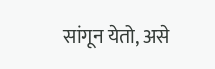सांगून येतो, असे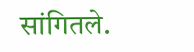सांगितले.